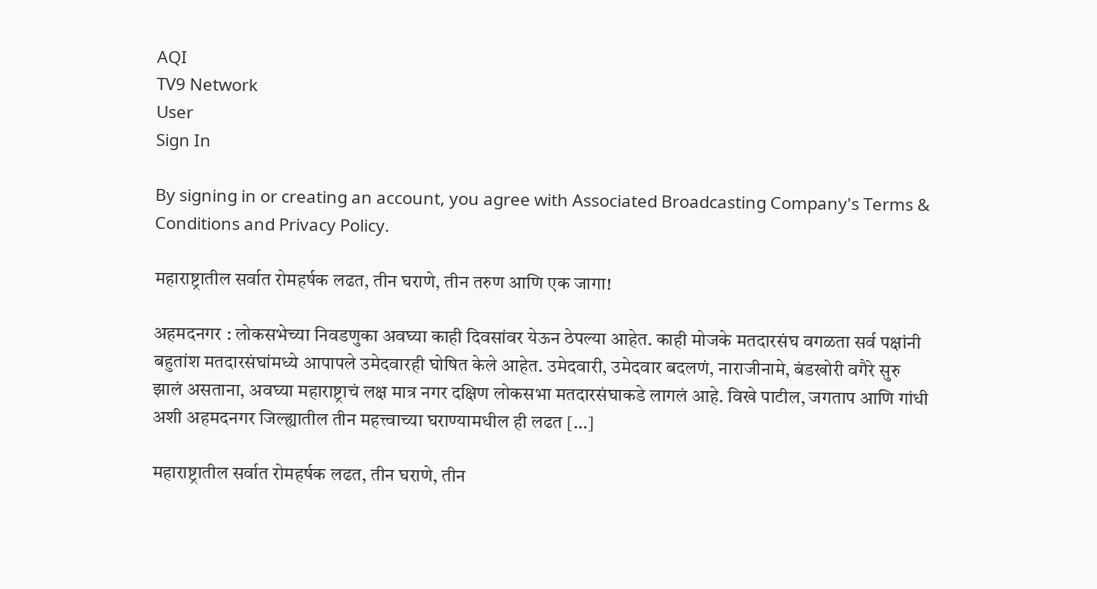AQI
TV9 Network
User
Sign In

By signing in or creating an account, you agree with Associated Broadcasting Company's Terms & Conditions and Privacy Policy.

महाराष्ट्रातील सर्वात रोमहर्षक लढत, तीन घराणे, तीन तरुण आणि एक जागा!

अहमदनगर : लोकसभेच्या निवडणुका अवघ्या काही दिवसांवर येऊन ठेपल्या आहेत. काही मोजके मतदारसंघ वगळता सर्व पक्षांनी बहुतांश मतदारसंघांमध्ये आपापले उमेदवारही घोषित केले आहेत. उमेदवारी, उमेदवार बदलणं, नाराजीनामे, बंडखोरी वगैरे सुरु झालं असताना, अवघ्या महाराष्ट्राचं लक्ष मात्र नगर दक्षिण लोकसभा मतदारसंघाकडे लागलं आहे. विखे पाटील, जगताप आणि गांधी अशी अहमदनगर जिल्ह्यातील तीन महत्त्वाच्या घराण्यामधील ही लढत […]

महाराष्ट्रातील सर्वात रोमहर्षक लढत, तीन घराणे, तीन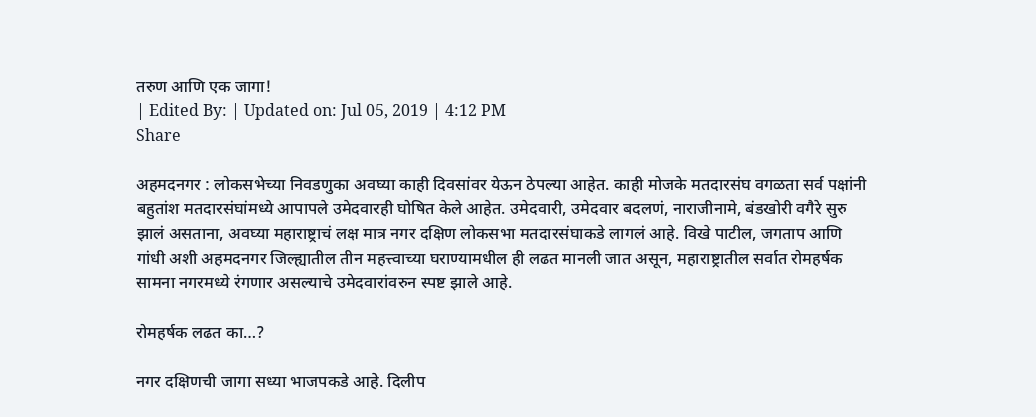तरुण आणि एक जागा!
| Edited By: | Updated on: Jul 05, 2019 | 4:12 PM
Share

अहमदनगर : लोकसभेच्या निवडणुका अवघ्या काही दिवसांवर येऊन ठेपल्या आहेत. काही मोजके मतदारसंघ वगळता सर्व पक्षांनी बहुतांश मतदारसंघांमध्ये आपापले उमेदवारही घोषित केले आहेत. उमेदवारी, उमेदवार बदलणं, नाराजीनामे, बंडखोरी वगैरे सुरु झालं असताना, अवघ्या महाराष्ट्राचं लक्ष मात्र नगर दक्षिण लोकसभा मतदारसंघाकडे लागलं आहे. विखे पाटील, जगताप आणि गांधी अशी अहमदनगर जिल्ह्यातील तीन महत्त्वाच्या घराण्यामधील ही लढत मानली जात असून, महाराष्ट्रातील सर्वात रोमहर्षक सामना नगरमध्ये रंगणार असल्याचे उमेदवारांवरुन स्पष्ट झाले आहे.

रोमहर्षक लढत का…?

नगर दक्षिणची जागा सध्या भाजपकडे आहे. दिलीप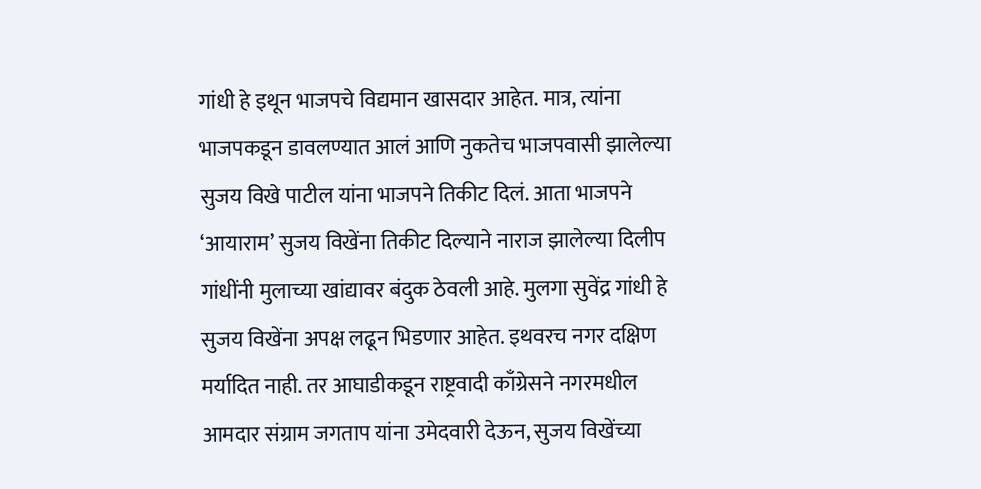गांधी हे इथून भाजपचे विद्यमान खासदार आहेत. मात्र, त्यांना भाजपकडून डावलण्यात आलं आणि नुकतेच भाजपवासी झालेल्या सुजय विखे पाटील यांना भाजपने तिकीट दिलं. आता भाजपने ‘आयाराम’ सुजय विखेंना तिकीट दिल्याने नाराज झालेल्या दिलीप गांधींनी मुलाच्या खांद्यावर बंदुक ठेवली आहे. मुलगा सुवेंद्र गांधी हे सुजय विखेंना अपक्ष लढून भिडणार आहेत. इथवरच नगर दक्षिण मर्यादित नाही. तर आघाडीकडून राष्ट्रवादी काँग्रेसने नगरमधील आमदार संग्राम जगताप यांना उमेदवारी देऊन, सुजय विखेंच्या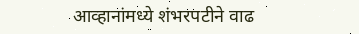आव्हानांमध्ये शंभरपटीने वाढ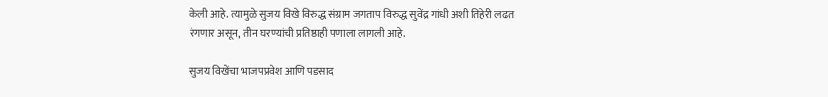केली आहे. त्यामुळे सुजय विखे विरुद्ध संग्राम जगताप विरुद्ध सुवेंद्र गांधी अशी तिहेरी लढत रंगणार असून, तीन घरण्यांची प्रतिष्ठाही पणाला लागली आहे.

सुजय विखेंचा भाजपप्रवेश आणि पडसाद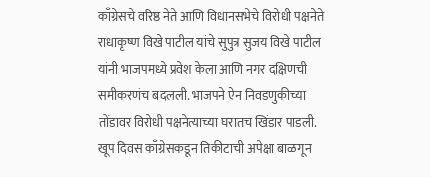काँग्रेसचे वरिष्ठ नेते आणि विधानसभेचे विरोधी पक्षनेते राधाकृष्ण विखे पाटील यांचे सुपुत्र सुजय विखे पाटील यांनी भाजपमध्ये प्रवेश केला आणि नगर दक्षिणची समीकरणंच बदलली. भाजपने ऐन निवडणुकीच्या तोंडावर विरोधी पक्षनेत्याच्या घरातच खिंडार पाडली. खूप दिवस काँग्रेसकडून तिकीटाची अपेक्षा बाळगून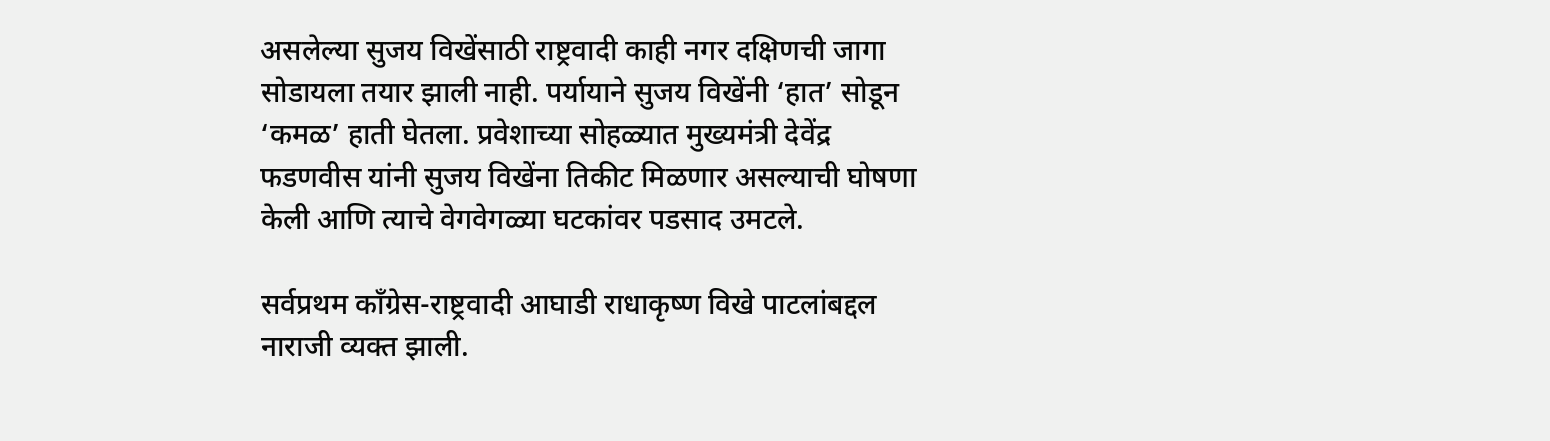असलेल्या सुजय विखेंसाठी राष्ट्रवादी काही नगर दक्षिणची जागा सोडायला तयार झाली नाही. पर्यायाने सुजय विखेंनी ‘हात’ सोडून ‘कमळ’ हाती घेतला. प्रवेशाच्या सोहळ्यात मुख्यमंत्री देवेंद्र फडणवीस यांनी सुजय विखेंना तिकीट मिळणार असल्याची घोषणा केली आणि त्याचे वेगवेगळ्या घटकांवर पडसाद उमटले.

सर्वप्रथम काँग्रेस-राष्ट्रवादी आघाडी राधाकृष्ण विखे पाटलांबद्दल नाराजी व्यक्त झाली.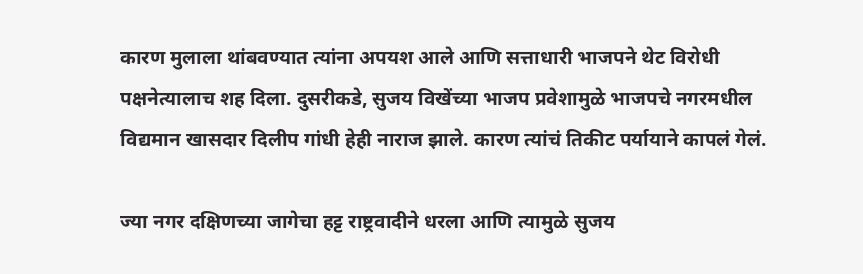कारण मुलाला थांबवण्यात त्यांना अपयश आले आणि सत्ताधारी भाजपने थेट विरोधी पक्षनेत्यालाच शह दिला. दुसरीकडे, सुजय विखेंच्या भाजप प्रवेशामुळे भाजपचे नगरमधील विद्यमान खासदार दिलीप गांधी हेही नाराज झाले. कारण त्यांचं तिकीट पर्यायाने कापलं गेलं.

ज्या नगर दक्षिणच्या जागेचा हट्ट राष्ट्रवादीने धरला आणि त्यामुळे सुजय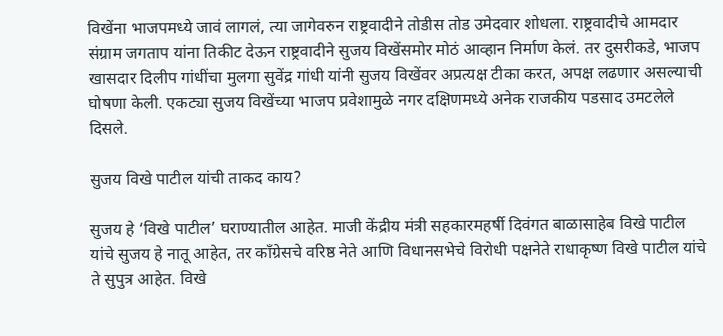विखेंना भाजपमध्ये जावं लागलं, त्या जागेवरुन राष्ट्रवादीने तोडीस तोड उमेदवार शोधला. राष्ट्रवादीचे आमदार संग्राम जगताप यांना तिकीट देऊन राष्ट्रवादीने सुजय विखेंसमोर मोठं आव्हान निर्माण केलं. तर दुसरीकडे, भाजप खासदार दिलीप गांधींचा मुलगा सुवेंद्र गांधी यांनी सुजय विखेंवर अप्रत्यक्ष टीका करत, अपक्ष लढणार असल्याची घोषणा केली. एकट्या सुजय विखेंच्या भाजप प्रवेशामुळे नगर दक्षिणमध्ये अनेक राजकीय पडसाद उमटलेले दिसले.

सुजय विखे पाटील यांची ताकद काय?

सुजय हे ‘विखे पाटील’ घराण्यातील आहेत. माजी केंद्रीय मंत्री सहकारमहर्षी दिवंगत बाळासाहेब विखे पाटील यांचे सुजय हे नातू आहेत, तर काँग्रेसचे वरिष्ठ नेते आणि विधानसभेचे विरोधी पक्षनेते राधाकृष्ण विखे पाटील यांचे ते सुपुत्र आहेत. विखे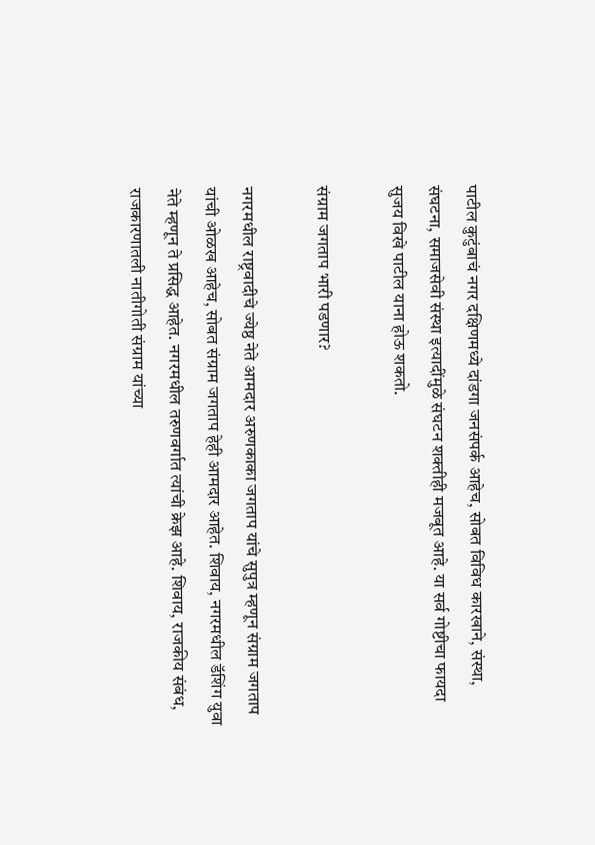पाटील कुटुंबाचं नगर दक्षिणमध्ये दांडगा जनसंपर्क आहेच, सोबत विविध कारखाने, संस्था, संघटना, समाजसेवी संस्था इत्यादींमुळे संघटन शक्तीही मजबूत आहे. या सर्व गोष्टीचा फायदा सुजय विखे पाटील याना होऊ शकतो.

संग्राम जगताप भारी पडणार?

नगरमधील राष्ट्रवादीचे ज्येष्ठ नेते आमदार अरुणकाका जगताप यांचे सुपुत्र म्हणून संग्राम जगताप यांची ओळख आहेच, सोबत संग्राम जगताप हेही आमदार आहेत. शिवाय, नगरमधील डॅशिंग युवा नेते म्हणून ते प्रसिद्ध आहेत. नगरमधील तरुणवर्गात त्यांची क्रेझ आहे. शिवाय, राजकीय संबंध, राजकारणातली नातीगोती संग्राम यांच्या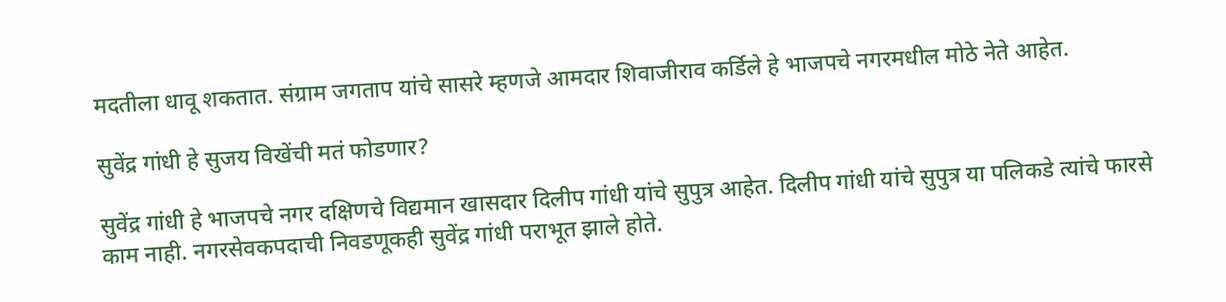मदतीला धावू शकतात. संग्राम जगताप यांचे सासरे म्हणजे आमदार शिवाजीराव कर्डिले हे भाजपचे नगरमधील मोठे नेते आहेत.

सुवेंद्र गांधी हे सुजय विखेंची मतं फोडणार?

सुवेंद्र गांधी हे भाजपचे नगर दक्षिणचे विद्यमान खासदार दिलीप गांधी यांचे सुपुत्र आहेत. दिलीप गांधी यांचे सुपुत्र या पलिकडे त्यांचे फारसे काम नाही. नगरसेवकपदाची निवडणूकही सुवेंद्र गांधी पराभूत झाले होते.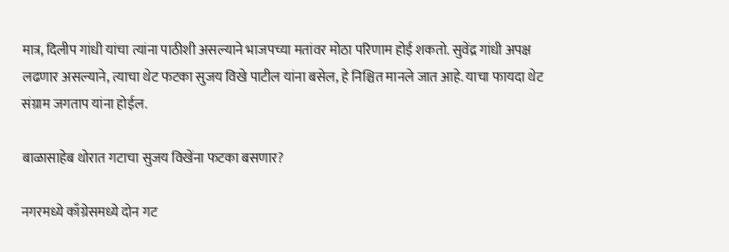मात्र, दिलीप गांधी यांचा त्यांना पाठीशी असल्याने भाजपच्या मतांवर मोठा परिणाम होई शकतो. सुवेंद्र गांधी अपक्ष लढणार असल्याने, त्याचा थेट फटका सुजय विखे पाटील यांना बसेल, हे निश्चित मानले जात आहे. याचा फायदा थेट संग्राम जगताप यांना होईल.

बाळासाहेब थोरात गटाचा सुजय विखेंना फटका बसणार?

नगरमध्ये काँग्रेसमध्ये दोन गट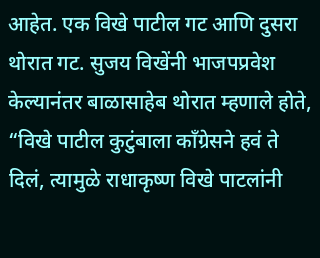आहेत. एक विखे पाटील गट आणि दुसरा थोरात गट. सुजय विखेंनी भाजपप्रवेश केल्यानंतर बाळासाहेब थोरात म्हणाले होते, “विखे पाटील कुटुंबाला काँग्रेसने हवं ते दिलं, त्यामुळे राधाकृष्ण विखे पाटलांनी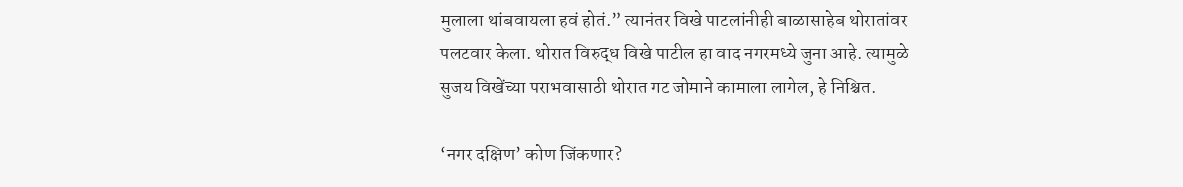मुलाला थांबवायला हवं होतं.” त्यानंतर विखे पाटलांनीही बाळासाहेब थोरातांवर पलटवार केला. थोरात विरुद्ध विखे पाटील हा वाद नगरमध्ये जुना आहे. त्यामुळे सुजय विखेंच्या पराभवासाठी थोरात गट जोमाने कामाला लागेल, हे निश्चित.

‘नगर दक्षिण’ कोण जिंकणार?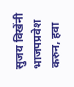सुजय विखेंनी भाजपप्रवेश करुन, हवा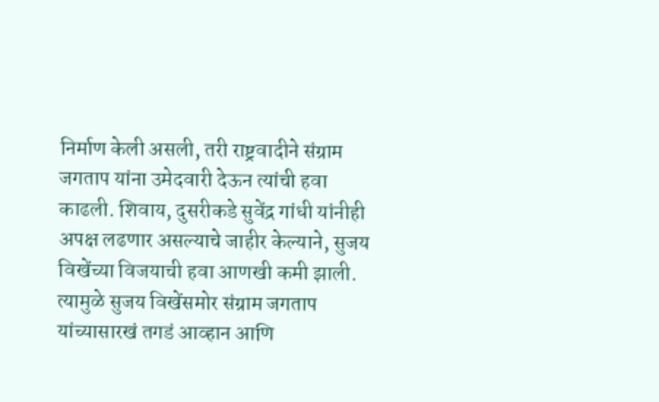निर्माण केली असली, तरी राष्ट्रवादीने संग्राम जगताप यांना उमेदवारी देऊन त्यांची हवा काढली. शिवाय, दुसरीकडे सुवेंद्र गांधी यांनीही अपक्ष लढणार असल्याचे जाहीर केल्याने, सुजय विखेंच्या विजयाची हवा आणखी कमी झाली. त्यामुळे सुजय विखेंसमोर संग्राम जगताप यांच्यासारखं तगडं आव्हान आणि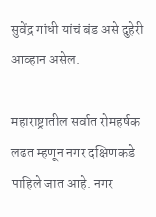सुवेंद्र गांधी यांचं बंड असे दुहेरी आव्हान असेल.

महाराष्ट्रातील सर्वात रोमहर्षक लढत म्हणून नगर दक्षिणकडे पाहिले जात आहे. नगर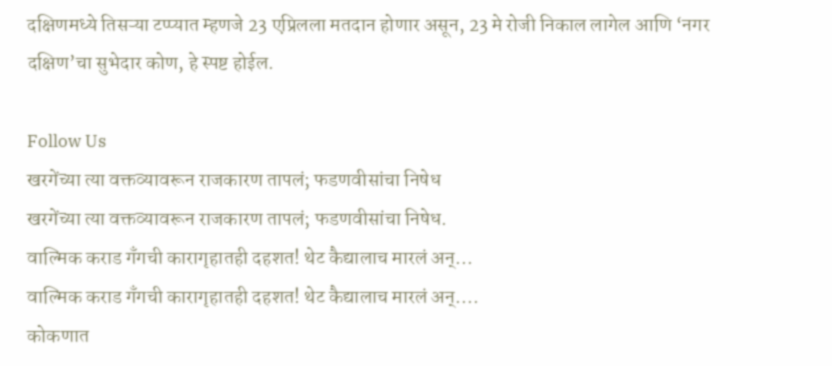दक्षिणमध्ये तिसऱ्या टप्प्यात म्हणजे 23 एप्रिलला मतदान होणार असून, 23 मे रोजी निकाल लागेल आणि ‘नगर दक्षिण’चा सुभेदार कोण, हे स्पष्ट होईल.

Follow Us
खरगेंच्या त्या वक्तव्यावरून राजकारण तापलं; फडणवीसांचा निषेध
खरगेंच्या त्या वक्तव्यावरून राजकारण तापलं; फडणवीसांचा निषेध.
वाल्मिक कराड गँगची कारागृहातही दहशत! थेट कैद्यालाच मारलं अन्...
वाल्मिक कराड गँगची कारागृहातही दहशत! थेट कैद्यालाच मारलं अन्....
कोकणात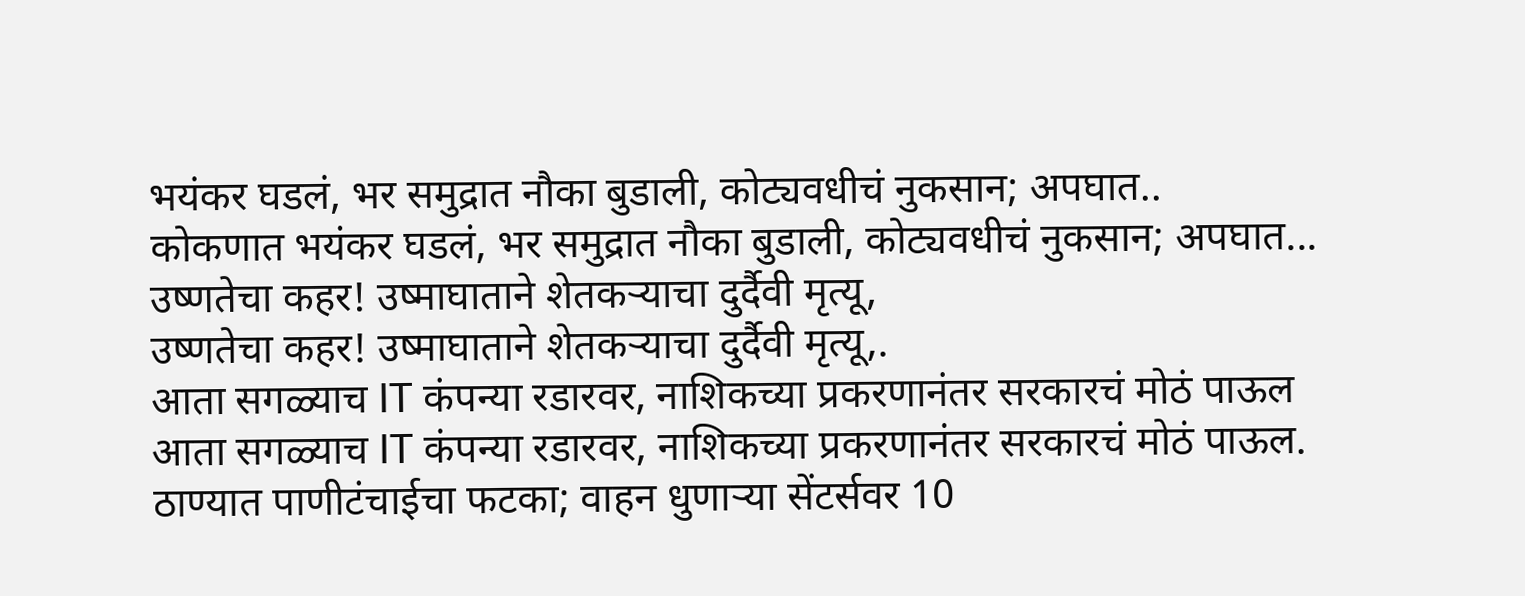भयंकर घडलं, भर समुद्रात नौका बुडाली, कोट्यवधीचं नुकसान; अपघात..
कोकणात भयंकर घडलं, भर समुद्रात नौका बुडाली, कोट्यवधीचं नुकसान; अपघात...
उष्णतेचा कहर! उष्माघाताने शेतकऱ्याचा दुर्दैवी मृत्यू,
उष्णतेचा कहर! उष्माघाताने शेतकऱ्याचा दुर्दैवी मृत्यू,.
आता सगळ्याच IT कंपन्या रडारवर, नाशिकच्या प्रकरणानंतर सरकारचं मोठं पाऊल
आता सगळ्याच IT कंपन्या रडारवर, नाशिकच्या प्रकरणानंतर सरकारचं मोठं पाऊल.
ठाण्यात पाणीटंचाईचा फटका; वाहन धुणाऱ्या सेंटर्सवर 10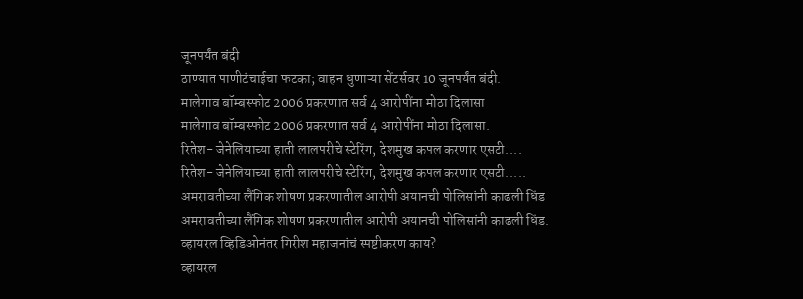जूनपर्यंत बंदी
ठाण्यात पाणीटंचाईचा फटका; वाहन धुणाऱ्या सेंटर्सवर 10 जूनपर्यंत बंदी.
मालेगाव बॉम्बस्फोट 2006 प्रकरणात सर्व 4 आरोपींना मोठा दिलासा
मालेगाव बॉम्बस्फोट 2006 प्रकरणात सर्व 4 आरोपींना मोठा दिलासा.
रितेश- जेनेलियाच्या हाती लालपरीचे स्टेरिंग, देशमुख कपल करणार एसटी....
रितेश- जेनेलियाच्या हाती लालपरीचे स्टेरिंग, देशमुख कपल करणार एसटी.....
अमरावतीच्या लैंगिक शोषण प्रकरणातील आरोपी अयानची पोलिसांनी काढली धिंड
अमरावतीच्या लैंगिक शोषण प्रकरणातील आरोपी अयानची पोलिसांनी काढली धिंड.
व्हायरल व्हिडिओनंतर गिरीश महाजनांचं स्पष्टीकरण काय?
व्हायरल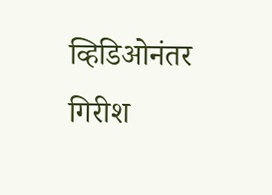व्हिडिओनंतर गिरीश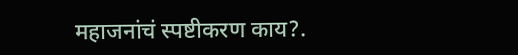महाजनांचं स्पष्टीकरण काय?.